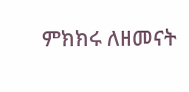ምክክሩ ለዘመናት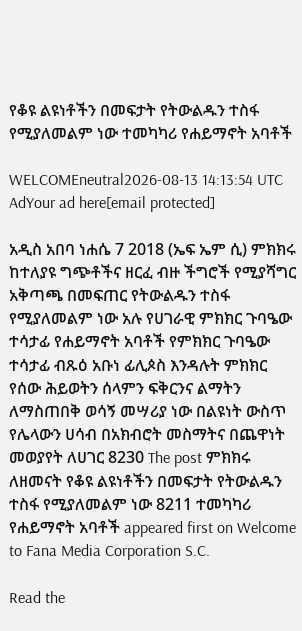የቆዩ ልዩነቶችን በመፍታት የትውልዱን ተስፋ የሚያለመልም ነው ተመካካሪ የሐይማኖት አባቶች

WELCOMEneutral2026-08-13 14:13:54 UTC
AdYour ad here[email protected]

አዲስ አበባ ነሐሴ 7 2018 (ኤፍ ኤም ሲ) ምክክሩ ከተለያዩ ግጭቶችና ዘርፈ ብዙ ችግሮች የሚያሻግር አቅጣጫ በመፍጠር የትውልዱን ተስፋ የሚያለመልም ነው አሉ የሀገራዊ ምክክር ጉባዔው ተሳታፊ የሐይማኖት አባቶች የምክክር ጉባዔው ተሳታፊ ብጹዕ አቡነ ፊሊጶስ እንዳሉት ምክክር የሰው ሕይወትን ሰላምን ፍቅርንና ልማትን ለማስጠበቅ ወሳኝ መሣሪያ ነው በልዩነት ውስጥ የሌላውን ሀሳብ በአክብሮት መስማትና በጨዋነት መወያየት ለሀገር 8230 The post ምክክሩ ለዘመናት የቆዩ ልዩነቶችን በመፍታት የትውልዱን ተስፋ የሚያለመልም ነው 8211 ተመካካሪ የሐይማኖት አባቶች appeared first on Welcome to Fana Media Corporation S.C.

Read the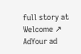full story at Welcome ↗
AdYour ad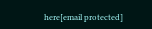here[email protected]